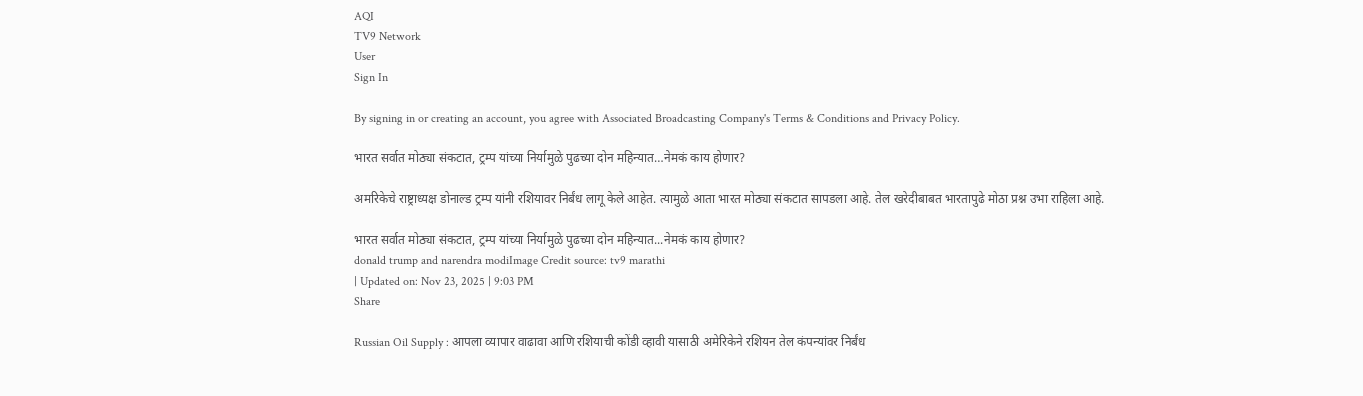AQI
TV9 Network
User
Sign In

By signing in or creating an account, you agree with Associated Broadcasting Company's Terms & Conditions and Privacy Policy.

भारत सर्वात मोठ्या संकटात, ट्रम्प यांच्या निर्यामुळे पुढच्या दोन महिन्यात…नेमकं काय होणार?

अमरिकेचे राष्ट्राध्यक्ष डोनाल्ड ट्रम्प यांनी रशियावर निर्बंध लागू केले आहेत. त्यामुळे आता भारत मोठ्या संकटात सापडला आहे. तेल खरेदीबाबत भारतापुढे मोठा प्रश्न उभा राहिला आहे.

भारत सर्वात मोठ्या संकटात, ट्रम्प यांच्या निर्यामुळे पुढच्या दोन महिन्यात...नेमकं काय होणार?
donald trump and narendra modiImage Credit source: tv9 marathi
| Updated on: Nov 23, 2025 | 9:03 PM
Share

Russian Oil Supply : आपला व्यापार वाढावा आणि रशियाची कोंडी व्हावी यासाठी अमेरिकेने रशियन तेल कंपन्यांवर निर्बंध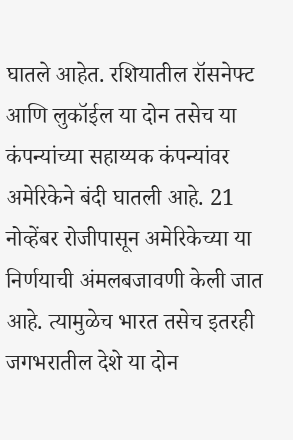घातले आहेत. रशियातील रॉसनेफ्ट आणि लुकॉईल या दोन तसेच या कंपन्यांच्या सहाय्यक कंपन्यांवर अमेरिकेने बंदी घातली आहे. 21 नोव्हेंबर रोजीपासून अमेरिकेच्या या निर्णयाची अंमलबजावणी केली जात आहे. त्यामुळेच भारत तसेच इतरही जगभरातील देशे या दोन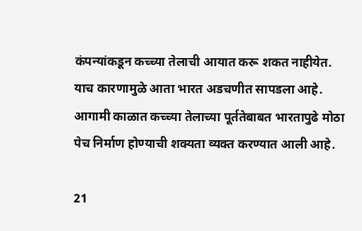कंपन्यांकडून कच्च्या तेलाची आयात करू शकत नाहीयेत. याच कारणामुळे आता भारत अडचणीत सापडला आहे. आगामी काळात कच्च्या तेलाच्या पूर्ततेबाबत भारतापुढे मोठा पेच निर्माण होण्याची शक्यता व्यक्त करण्यात आली आहे.

21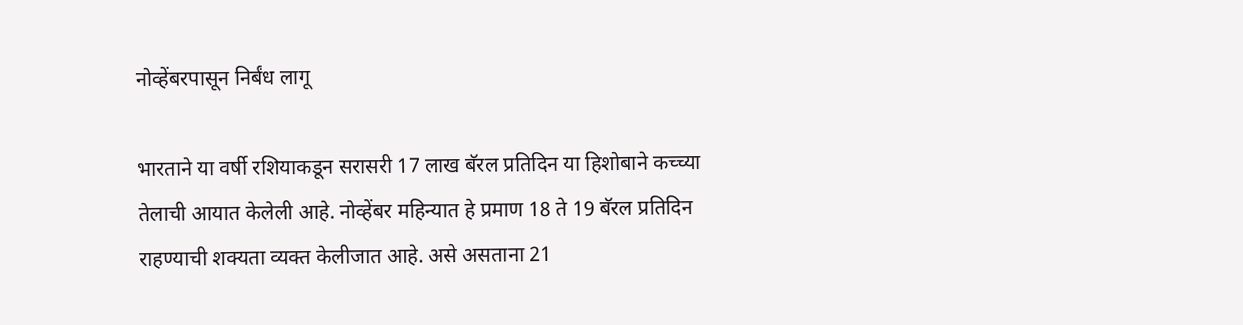नोव्हेंबरपासून निर्बंध लागू

भारताने या वर्षी रशियाकडून सरासरी 17 लाख बॅरल प्रतिदिन या हिशोबाने कच्च्या तेलाची आयात केलेली आहे. नोव्हेंबर महिन्यात हे प्रमाण 18 ते 19 बॅरल प्रतिदिन राहण्याची शक्यता व्यक्त केलीजात आहे. असे असताना 21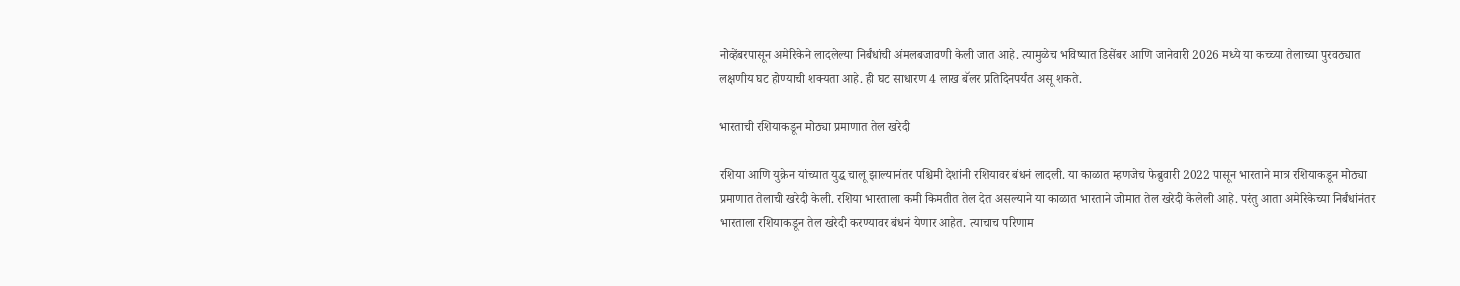नोव्हेंबरपासून अमेरिकेने लादलेल्या निर्बंधांची अंमलबजावणी केली जात आहे. त्यामुळेच भविष्यात डिसेंबर आणि जानेवारी 2026 मध्ये या कच्च्या तेलाच्या पुरवठ्यात लक्षणीय घट होण्याची शक्यता आहे. ही घट साधारण 4 लाख बॅलर प्रतिदिनपर्यंत असू शकते.

भारताची रशियाकडून मोठ्या प्रमाणात तेल खरेदी

रशिया आणि युक्रेन यांच्यात युद्ध चालू झाल्यानंतर पश्चिमी देशांनी रशियावर बंधनं लादली. या काळात म्हणजेच फेब्रुवारी 2022 पासून भारताने मात्र रशियाकडून मोठ्या प्रमाणात तेलाची खरेदी केली. रशिया भारताला कमी किमतीत तेल देत असल्याने या काळात भारताने जोमात तेल खरेदी केलेली आहे. परंतु आता अमेरिकेच्या निर्बंधांनंतर भारताला रशियाकडून तेल खरेदी करण्यावर बंधनं येणार आहेत. त्याचाच परिणाम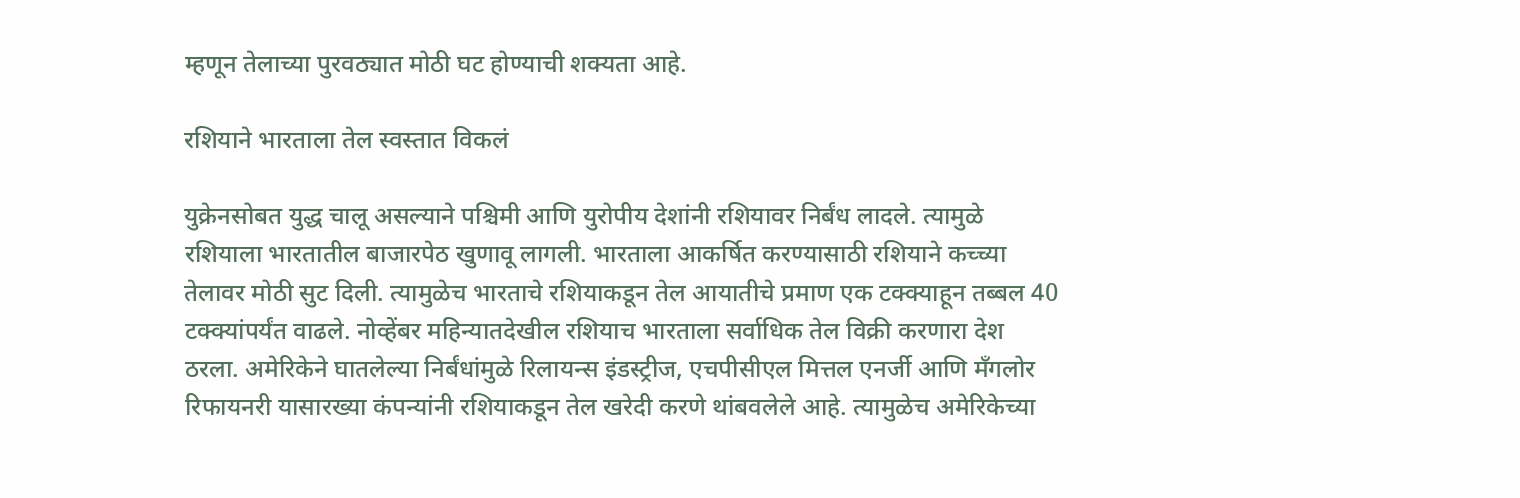म्हणून तेलाच्या पुरवठ्यात मोठी घट होण्याची शक्यता आहे.

रशियाने भारताला तेल स्वस्तात विकलं

युक्रेनसोबत युद्ध चालू असल्याने पश्चिमी आणि युरोपीय देशांनी रशियावर निर्बंध लादले. त्यामुळे रशियाला भारतातील बाजारपेठ खुणावू लागली. भारताला आकर्षित करण्यासाठी रशियाने कच्च्या तेलावर मोठी सुट दिली. त्यामुळेच भारताचे रशियाकडून तेल आयातीचे प्रमाण एक टक्क्याहून तब्बल 40 टक्क्यांपर्यंत वाढले. नोव्हेंबर महिन्यातदेखील रशियाच भारताला सर्वाधिक तेल विक्री करणारा देश ठरला. अमेरिकेने घातलेल्या निर्बंधांमुळे रिलायन्स इंडस्ट्रीज, एचपीसीएल मित्तल एनर्जी आणि मँगलोर रिफायनरी यासारख्या कंपन्यांनी रशियाकडून तेल खरेदी करणे थांबवलेले आहे. त्यामुळेच अमेरिकेच्या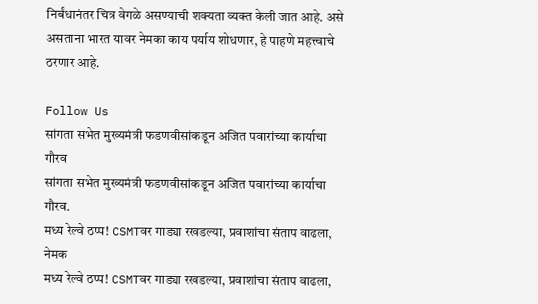निर्बंधानंतर चित्र वेगळे असण्याची शक्यता व्यक्त केली जात आहे. असे असताना भारत यावर नेमका काय पर्याय शोधणार, हे पाहणे महत्त्वाचे ठरणार आहे.

Follow Us
सांगता सभेत मुख्यमंत्री फडणवीसांकडून अजित पवारांच्या कार्याचा गौरव
सांगता सभेत मुख्यमंत्री फडणवीसांकडून अजित पवारांच्या कार्याचा गौरव.
मध्य रेल्वे ठप्प! CSMTवर गाड्या रखडल्या, प्रवाशांचा संताप वाढला, नेमक
मध्य रेल्वे ठप्प! CSMTवर गाड्या रखडल्या, प्रवाशांचा संताप वाढला,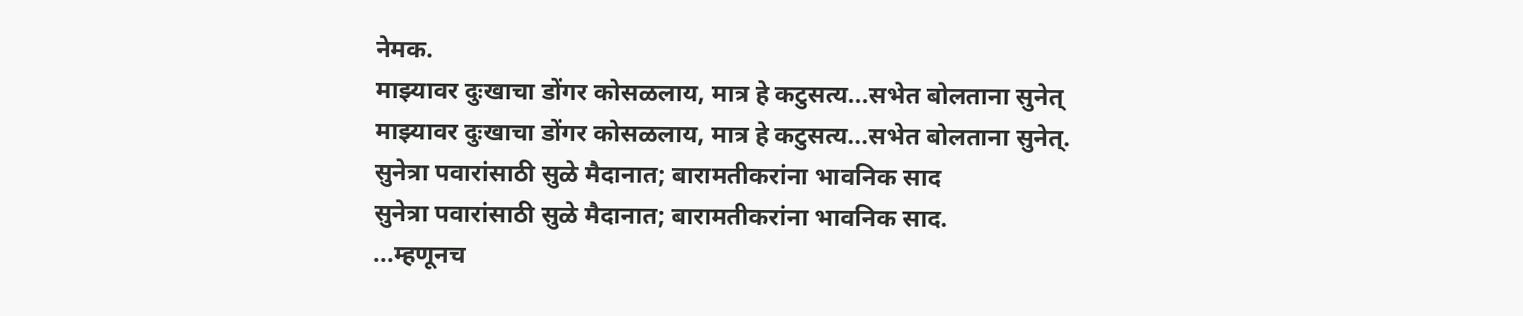नेमक.
माझ्यावर दुःखाचा डोंगर कोसळलाय, मात्र हे कटुसत्य...सभेत बोलताना सुनेत्
माझ्यावर दुःखाचा डोंगर कोसळलाय, मात्र हे कटुसत्य...सभेत बोलताना सुनेत्.
सुनेत्रा पवारांसाठी सुळे मैदानात; बारामतीकरांना भावनिक साद
सुनेत्रा पवारांसाठी सुळे मैदानात; बारामतीकरांना भावनिक साद.
...म्हणूनच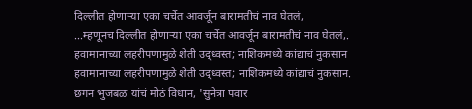दिल्लीत होणाऱ्या एका चर्चेत आवर्जून बारामतीचं नाव घेतलं,
...म्हणूनच दिल्लीत होणाऱ्या एका चर्चेत आवर्जून बारामतीचं नाव घेतलं,.
हवामानाच्या लहरीपणामुळे शेती उद्ध्वस्त; नाशिकमध्ये कांद्याचं नुकसान
हवामानाच्या लहरीपणामुळे शेती उद्ध्वस्त; नाशिकमध्ये कांद्याचं नुकसान.
छगन भुजबळ यांचं मोठं विधान, 'सुनेत्रा पवार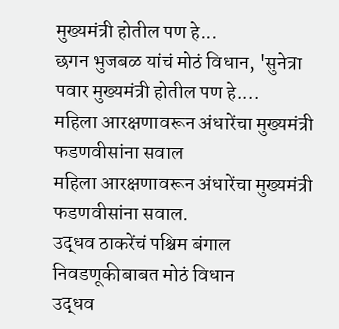मुख्यमंत्री होतील पण हे...
छगन भुजबळ यांचं मोठं विधान, 'सुनेत्रा पवार मुख्यमंत्री होतील पण हे....
महिला आरक्षणावरून अंधारेंचा मुख्यमंत्री फडणवीसांना सवाल
महिला आरक्षणावरून अंधारेंचा मुख्यमंत्री फडणवीसांना सवाल.
उद्धव ठाकरेंचं पश्चिम बंगाल निवडणूकीबाबत मोठं विधान
उद्धव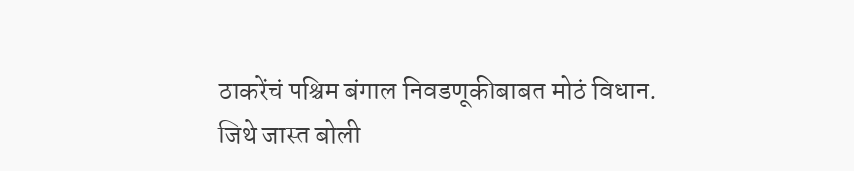ठाकरेंचं पश्चिम बंगाल निवडणूकीबाबत मोठं विधान.
जिथे जास्त बोली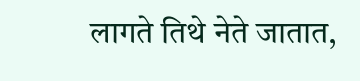लागते तिथे नेते जातात,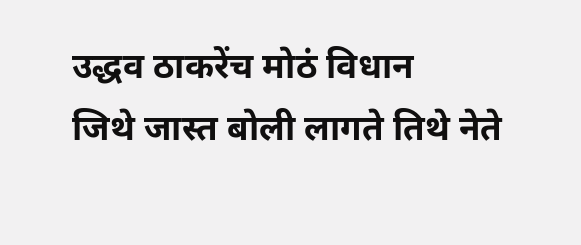उद्धव ठाकरेंच मोठं विधान
जिथे जास्त बोली लागते तिथे नेते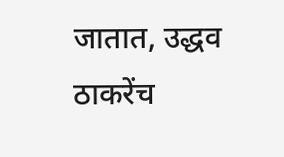जातात, उद्धव ठाकरेंच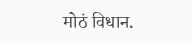मोठं विधान.